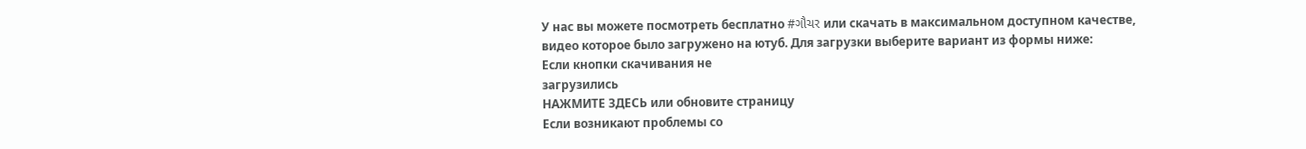У нас вы можете посмотреть бесплатно #ગૌચર или скачать в максимальном доступном качестве, видео которое было загружено на ютуб. Для загрузки выберите вариант из формы ниже:
Если кнопки скачивания не
загрузились
НАЖМИТЕ ЗДЕСЬ или обновите страницу
Если возникают проблемы со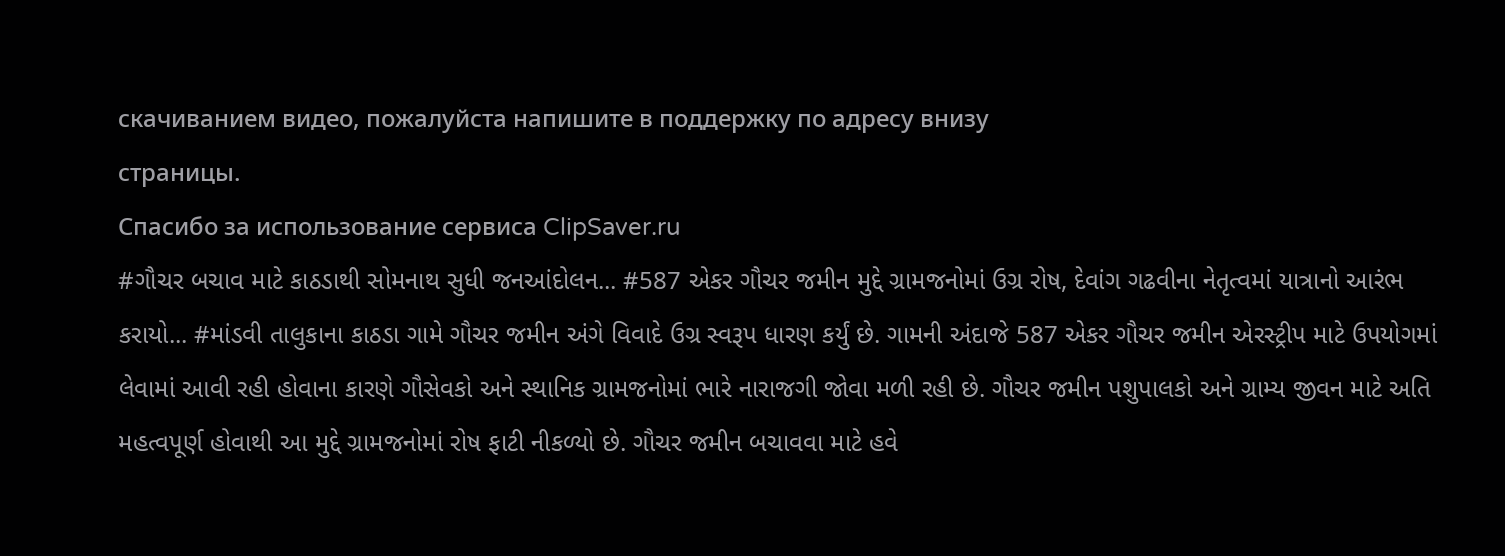скачиванием видео, пожалуйста напишите в поддержку по адресу внизу
страницы.
Спасибо за использование сервиса ClipSaver.ru
#ગૌચર બચાવ માટે કાઠડાથી સોમનાથ સુધી જનઆંદોલન... #587 એકર ગૌચર જમીન મુદ્દે ગ્રામજનોમાં ઉગ્ર રોષ, દેવાંગ ગઢવીના નેતૃત્વમાં યાત્રાનો આરંભ કરાયો... #માંડવી તાલુકાના કાઠડા ગામે ગૌચર જમીન અંગે વિવાદે ઉગ્ર સ્વરૂપ ધારણ કર્યું છે. ગામની અંદાજે 587 એકર ગૌચર જમીન એરસ્ટ્રીપ માટે ઉપયોગમાં લેવામાં આવી રહી હોવાના કારણે ગૌસેવકો અને સ્થાનિક ગ્રામજનોમાં ભારે નારાજગી જોવા મળી રહી છે. ગૌચર જમીન પશુપાલકો અને ગ્રામ્ય જીવન માટે અતિ મહત્વપૂર્ણ હોવાથી આ મુદ્દે ગ્રામજનોમાં રોષ ફાટી નીકળ્યો છે. ગૌચર જમીન બચાવવા માટે હવે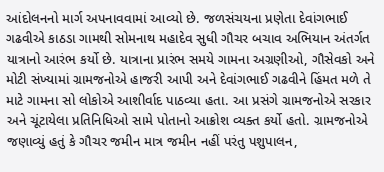આંદોલનનો માર્ગ અપનાવવામાં આવ્યો છે. જળસંચયના પ્રણેતા દેવાંગભાઈ ગઢવીએ કાઠડા ગામથી સોમનાથ મહાદેવ સુધી ગૌચર બચાવ અભિયાન અંતર્ગત યાત્રાનો આરંભ કર્યો છે. યાત્રાના પ્રારંભ સમયે ગામના અગ્રણીઓ, ગૌસેવકો અને મોટી સંખ્યામાં ગ્રામજનોએ હાજરી આપી અને દેવાંગભાઈ ગઢવીને હિંમત મળે તે માટે ગામના સો લોકોએ આશીર્વાદ પાઠવ્યા હતા. આ પ્રસંગે ગ્રામજનોએ સરકાર અને ચૂંટાયેલા પ્રતિનિધિઓ સામે પોતાનો આક્રોશ વ્યક્ત કર્યો હતો. ગ્રામજનોએ જણાવ્યું હતું કે ગૌચર જમીન માત્ર જમીન નહીં પરંતુ પશુપાલન,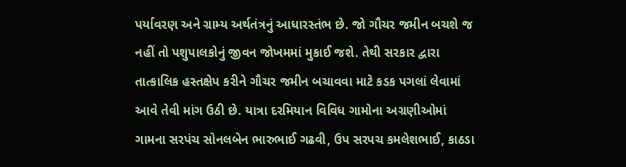પર્યાવરણ અને ગ્રામ્ય અર્થતંત્રનું આધારસ્તંભ છે. જો ગૌચર જમીન બચશે જ નહીં તો પશુપાલકોનું જીવન જોખમમાં મુકાઈ જશે. તેથી સરકાર દ્વારા તાત્કાલિક હસ્તક્ષેપ કરીને ગૌચર જમીન બચાવવા માટે કડક પગલાં લેવામાં આવે તેવી માંગ ઉઠી છે. યાત્રા દરમિયાન વિવિધ ગામોના અગ્રણીઓમાં ગામના સરપંચ સોનલબેન ભારુભાઈ ગઢવી, ઉપ સરપચ કમલેશભાઈ, કાઠડા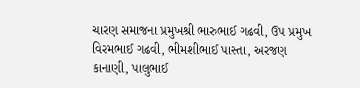ચારણ સમાજના પ્રમુખશ્રી ભારુભાઈ ગઢવી, ઉપ પ્રમુખ વિરમભાઈ ગઢવી, ભીમશીભાઈ પાસ્તા, અરજણ કાનાણી, પાલુભાઈ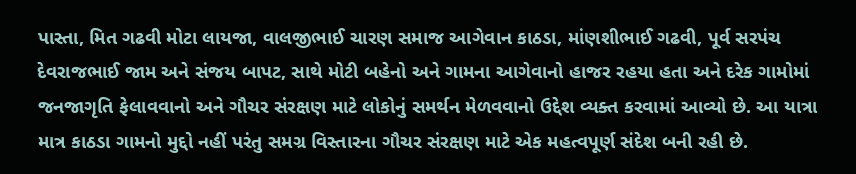પાસ્તા, મિત ગઢવી મોટા લાયજા, વાલજીભાઈ ચારણ સમાજ આગેવાન કાઠડા, માંણશીભાઈ ગઢવી, પૂર્વ સરપંચ દેવરાજભાઈ જામ અને સંજય બાપટ, સાથે મોટી બહેનો અને ગામના આગેવાનો હાજર રહયા હતા અને દરેક ગામોમાં જનજાગૃતિ ફેલાવવાનો અને ગૌચર સંરક્ષણ માટે લોકોનું સમર્થન મેળવવાનો ઉદ્દેશ વ્યક્ત કરવામાં આવ્યો છે. આ યાત્રા માત્ર કાઠડા ગામનો મુદ્દો નહીં પરંતુ સમગ્ર વિસ્તારના ગૌચર સંરક્ષણ માટે એક મહત્વપૂર્ણ સંદેશ બની રહી છે.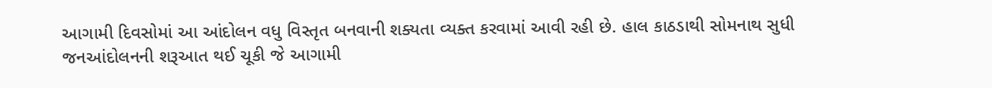આગામી દિવસોમાં આ આંદોલન વધુ વિસ્તૃત બનવાની શક્યતા વ્યક્ત કરવામાં આવી રહી છે. હાલ કાઠડાથી સોમનાથ સુધી જનઆંદોલનની શરૂઆત થઈ ચૂકી જે આગામી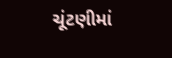ચૂંટણીમાં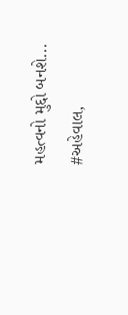મહત્વનો મુદ્દો બનશે... #અહેવાલ,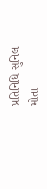પ્રતિનિધિ સુનિલ મોતા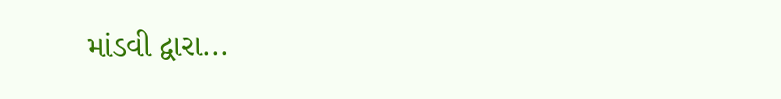માંડવી દ્વારા...